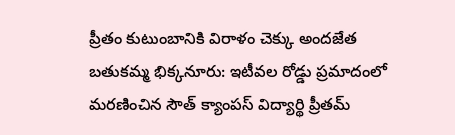ప్రీతం కుటుంబానికి విరాళం చెక్కు అందజేత
బతుకమ్మ భిక్కనూరు: ఇటీవల రోడ్డు ప్రమాదంలో మరణించిన సౌత్ క్యాంపస్ విద్యార్థి ప్రీతమ్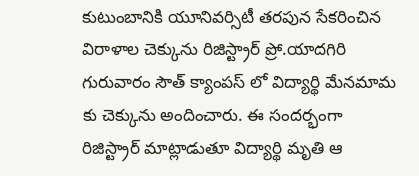కుటుంబానికి యూనివర్సిటీ తరపున సేకరించిన విరాళాల చెక్కును రిజిస్ట్రార్ ప్రో.యాదగిరి గురువారం సౌత్ క్యాంపస్ లో విద్యార్థి మేనమామ కు చెక్కును అందించారు. ఈ సందర్భంగా రిజిస్ట్రార్ మాట్లాడుతూ విద్యార్థి మృతి ఆ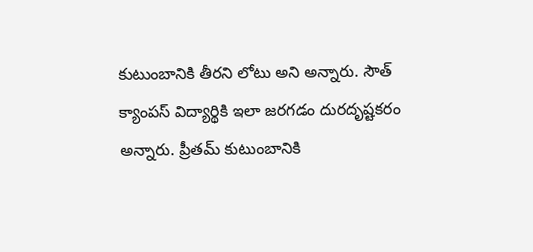కుటుంబానికి తీరని లోటు అని అన్నారు. సౌత్ క్యాంపస్ విద్యార్థికి ఇలా జరగడం దురదృష్టకరం అన్నారు. ప్రీతమ్ కుటుంబానికి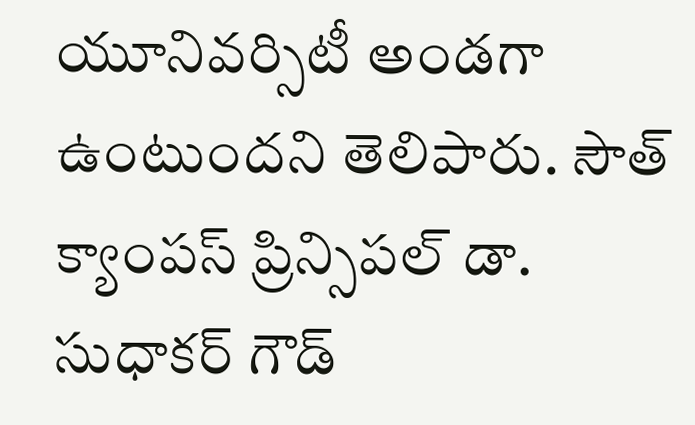యూనివర్సిటీ అండగా ఉంటుందని తెలిపారు. సౌత్ క్యాంపస్ ప్రిన్సిపల్ డా. సుధాకర్ గౌడ్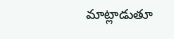మాట్లాడుతూ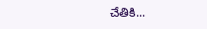చేతికి...